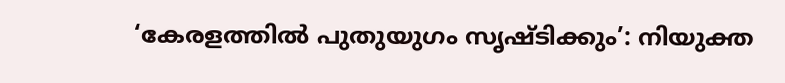‘കേരളത്തിൽ പുതുയുഗം സൃഷ്ടിക്കും’: നിയുക്ത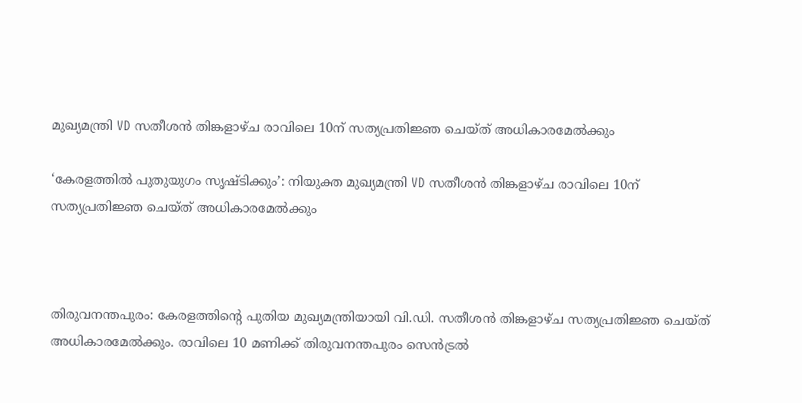മുഖ്യമന്ത്രി VD സതീശൻ തിങ്കളാഴ്ച രാവിലെ 10ന് സത്യപ്രതിജ്ഞ ചെയ്ത് അധികാരമേൽക്കും

‘കേരളത്തിൽ പുതുയുഗം സൃഷ്ടിക്കും’: നിയുക്ത മുഖ്യമന്ത്രി VD സതീശൻ തിങ്കളാഴ്ച രാവിലെ 10ന് സത്യപ്രതിജ്ഞ ചെയ്ത് അധികാരമേൽക്കും



തിരുവനന്തപുരം: കേരളത്തിന്റെ പുതിയ മുഖ്യമന്ത്രിയായി വി.ഡി. സതീശൻ തിങ്കളാഴ്ച സത്യപ്രതിജ്ഞ ചെയ്ത് അധികാരമേൽക്കും. രാവിലെ 10 മണിക്ക് തിരുവനന്തപുരം സെൻട്രൽ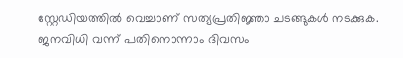സ്റ്റേഡിയത്തിൽ വെച്ചാണ് സത്യപ്രതിജ്ഞാ ചടങ്ങുകൾ നടക്കുക. ജനവിധി വന്ന് പതിനൊന്നാം ദിവസം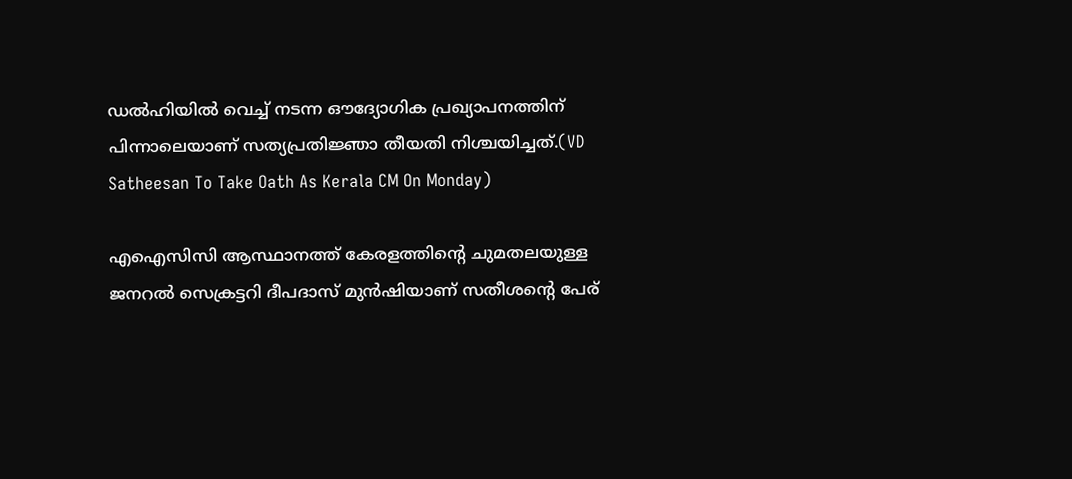ഡൽഹിയിൽ വെച്ച് നടന്ന ഔദ്യോഗിക പ്രഖ്യാപനത്തിന് പിന്നാലെയാണ് സത്യപ്രതിജ്ഞാ തീയതി നിശ്ചയിച്ചത്.(VD Satheesan To Take Oath As Kerala CM On Monday)

എഐസിസി ആസ്ഥാനത്ത് കേരളത്തിന്റെ ചുമതലയുള്ള ജനറൽ സെക്രട്ടറി ദീപദാസ് മുൻഷിയാണ് സതീശന്റെ പേര്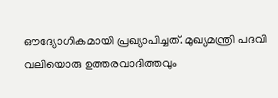ഔദ്യോഗികമായി പ്രഖ്യാപിച്ചത്. മുഖ്യമന്ത്രി പദവി വലിയൊരു ഉത്തരവാദിത്തവും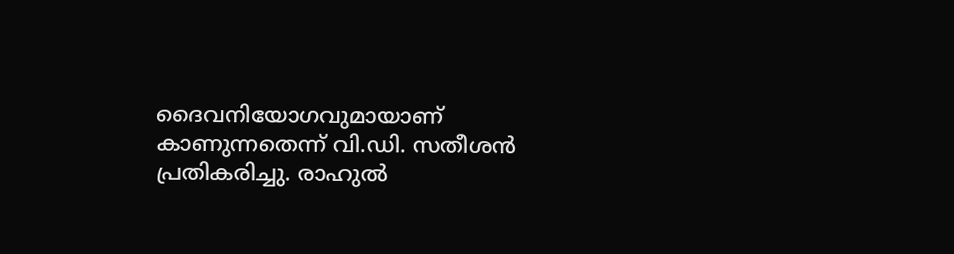ദൈവനിയോഗവുമായാണ് കാണുന്നതെന്ന് വി.ഡി. സതീശൻ പ്രതികരിച്ചു. രാഹുൽ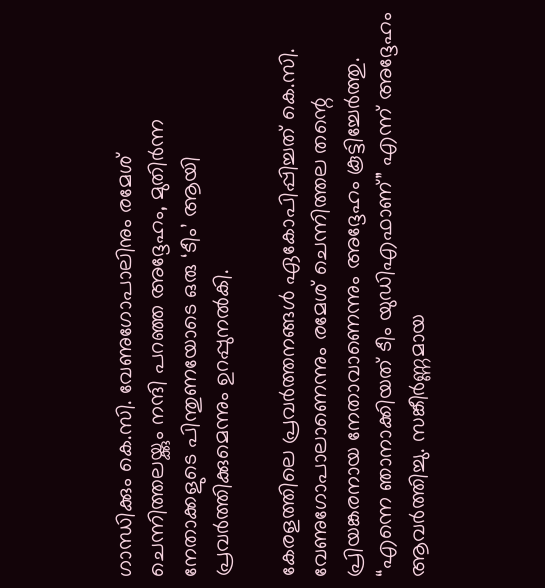ഗാന്ധിക്കും കെ.സി. വേണുഗോപാലിനും രമേശ് ചെന്നിത്തലയ്ക്കും നന്ദി പറഞ്ഞ അദ്ദേഹം, മുതിർന്ന നേതാക്കളുടെ പിന്തുണയോടെ ഒരു ‘ടീം’ ആയി പ്രവർത്തിക്കുമെന്നും ഉറപ്പുനൽകി.

കേരളത്തിലെ പ്രവർത്തനങ്ങൾ ഏകോപിപ്പിച്ചത് കെ.സി. വേണുഗോപാലാണെന്നും രമേശ് ചെന്നിത്തല തന്റെ പ്രിയങ്കരനായ നേതാവാണെന്നും അദ്ദേഹം കൂട്ടിച്ചേർത്തു. “എന്നെ ഞാനാക്കിയത് ടീം യുഡിഎഫാണ്” എന്ന് അദ്ദേഹം ആവർത്തിച്ചു. സങ്കീർണ്ണമായ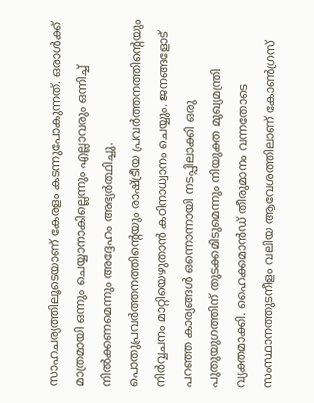സാഹചര്യത്തിലൂടെയാണ് കേരളം കടന്നുപോകുന്നത്. ഒരാൾക്ക് മാത്രമായി ഒന്നും ചെയ്യാനാകില്ലെന്നും എല്ലാവരും ഒന്നിച്ച് നിൽക്കണമെന്നും അദ്ദേഹം അഭ്യർത്ഥിച്ചു. പൊതുപ്രവർത്തനത്തിന്റെയും രാഷ്ട്രീയ പ്രവർത്തനത്തിന്റെയും നിർവ്വചനം മാറ്റിയെഴുതാൻ കഠിനാധ്വാനം ചെയ്യും. ജനങ്ങളോട് പറഞ്ഞ കാര്യങ്ങൾ ഒന്നൊന്നായി നടപ്പിലാക്കി ഒരു പുതുയുഗത്തിന് തുടക്കമിടുമെന്നും നിയുക്ത മുഖ്യമന്ത്രി വ്യക്തമാക്കി. ഹൈക്കമാൻഡ് തീരുമാനം വന്നതോടെ സംസ്ഥാനത്തുടനീളം വലിയ ആവേശത്തിലാണ് കോൺഗ്രസ്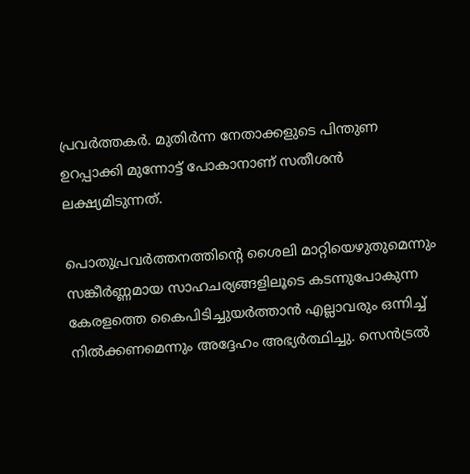പ്രവർത്തകർ. മുതിർന്ന നേതാക്കളുടെ പിന്തുണ ഉറപ്പാക്കി മുന്നോട്ട് പോകാനാണ് സതീശൻ ലക്ഷ്യമിടുന്നത്.

പൊതുപ്രവർത്തനത്തിന്റെ ശൈലി മാറ്റിയെഴുതുമെന്നും സങ്കീർണ്ണമായ സാഹചര്യങ്ങളിലൂടെ കടന്നുപോകുന്ന കേരളത്തെ കൈപിടിച്ചുയർത്താൻ എല്ലാവരും ഒന്നിച്ച് നിൽക്കണമെന്നും അദ്ദേഹം അഭ്യർത്ഥിച്ചു. സെൻട്രൽ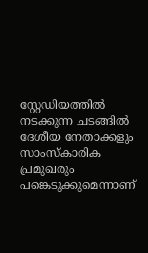സ്റ്റേഡിയത്തിൽ നടക്കുന്ന ചടങ്ങിൽ ദേശീയ നേതാക്കളും സാംസ്കാരിക പ്രമുഖരും പങ്കെടുക്കുമെന്നാണ്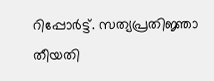റിപ്പോർട്ട്. സത്യപ്രതിജ്ഞാ തീയതി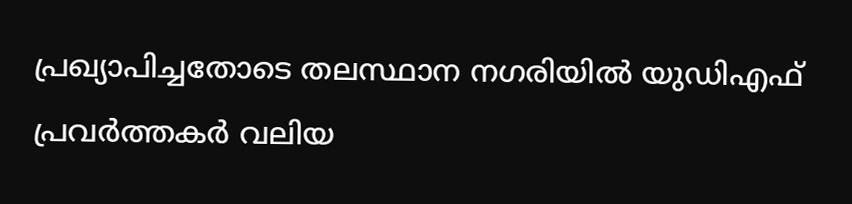പ്രഖ്യാപിച്ചതോടെ തലസ്ഥാന നഗരിയിൽ യുഡിഎഫ് പ്രവർത്തകർ വലിയ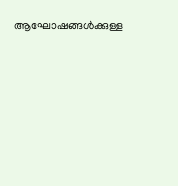ആഘോഷങ്ങൾക്കുള്ള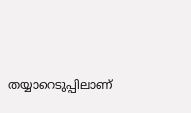തയ്യാറെടുപ്പിലാണ്